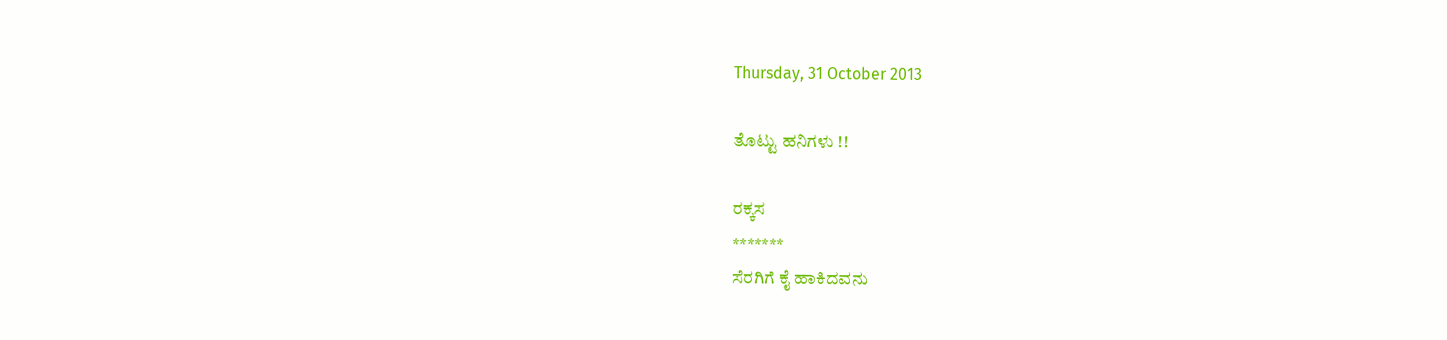Thursday, 31 October 2013

ತೊಟ್ಟು ಹನಿಗಳು !!

ರಕ್ಕಸ
*******
ಸೆರಗಿಗೆ ಕೈ ಹಾಕಿದವನು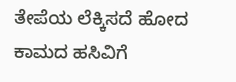ತೇಪೆಯ ಲೆಕ್ಕಿಸದೆ ಹೋದ
ಕಾಮದ ಹಸಿವಿಗೆ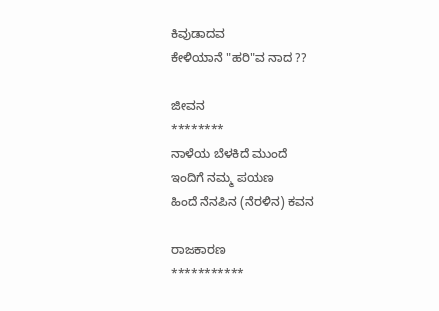ಕಿವುಡಾದವ
ಕೇಳಿಯಾನೆ "ಹರಿ"ವ ನಾದ ??

ಜೀವನ
********
ನಾಳೆಯ ಬೆಳಕಿದೆ ಮುಂದೆ
ಇಂದಿಗೆ ನಮ್ಮ ಪಯಣ
ಹಿಂದೆ ನೆನಪಿನ (ನೆರಳಿನ) ಕವನ

ರಾಜಕಾರಣ
***********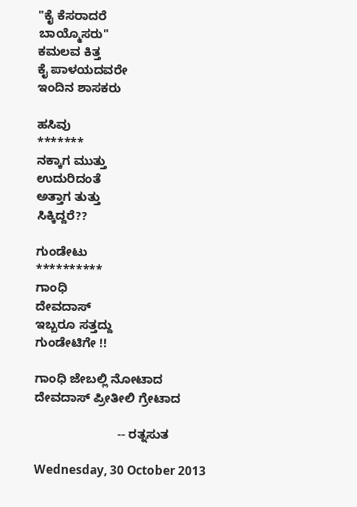"ಕೈ ಕೆಸರಾದರೆ
ಬಾಯ್ಮೊಸರು"
ಕಮಲವ ಕಿತ್ತ
ಕೈ ಪಾಳಯದವರೇ
ಇಂದಿನ ಶಾಸಕರು

ಹಸಿವು
*******
ನಕ್ಕಾಗ ಮುತ್ತು
ಉದುರಿದಂತೆ
ಅತ್ತಾಗ ತುತ್ತು
ಸಿಕ್ಕಿದ್ದರೆ??

ಗುಂಡೇಟು
**********
ಗಾಂಧಿ
ದೇವದಾಸ್
ಇಬ್ಬರೂ ಸತ್ತದ್ದು
ಗುಂಡೇಟಿಗೇ !!

ಗಾಂಧಿ ಜೇಬಲ್ಲಿ ನೋಟಾದ
ದೇವದಾಸ್ ಪ್ರೀತೀಲಿ ಗ್ರೇಟಾದ

                        -- ರತ್ನಸುತ

Wednesday, 30 October 2013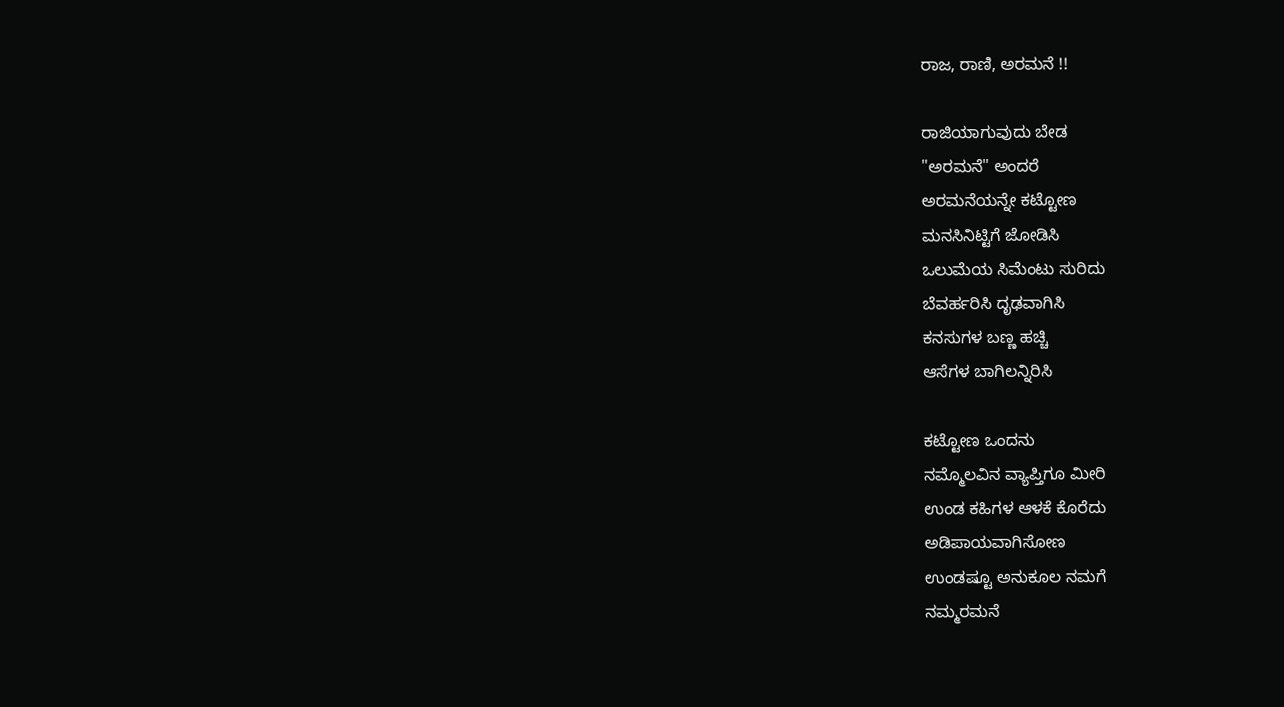ರಾಜ, ರಾಣಿ, ಅರಮನೆ !!

ರಾಜಿಯಾಗುವುದು ಬೇಡ
"ಅರಮನೆ" ಅಂದರೆ
ಅರಮನೆಯನ್ನೇ ಕಟ್ಟೋಣ
ಮನಸಿನಿಟ್ಟಿಗೆ ಜೋಡಿಸಿ
ಒಲುಮೆಯ ಸಿಮೆಂಟು ಸುರಿದು
ಬೆವರ್ಹರಿಸಿ ದೃಢವಾಗಿಸಿ
ಕನಸುಗಳ ಬಣ್ಣ ಹಚ್ಚಿ
ಆಸೆಗಳ ಬಾಗಿಲನ್ನಿರಿಸಿ

ಕಟ್ಟೋಣ ಒಂದನು
ನಮ್ಮೊಲವಿನ ವ್ಯಾಪ್ತಿಗೂ ಮೀರಿ
ಉಂಡ ಕಹಿಗಳ ಆಳಕೆ ಕೊರೆದು
ಅಡಿಪಾಯವಾಗಿಸೋಣ
ಉಂಡಷ್ಟೂ ಅನುಕೂಲ ನಮಗೆ
ನಮ್ಮರಮನೆ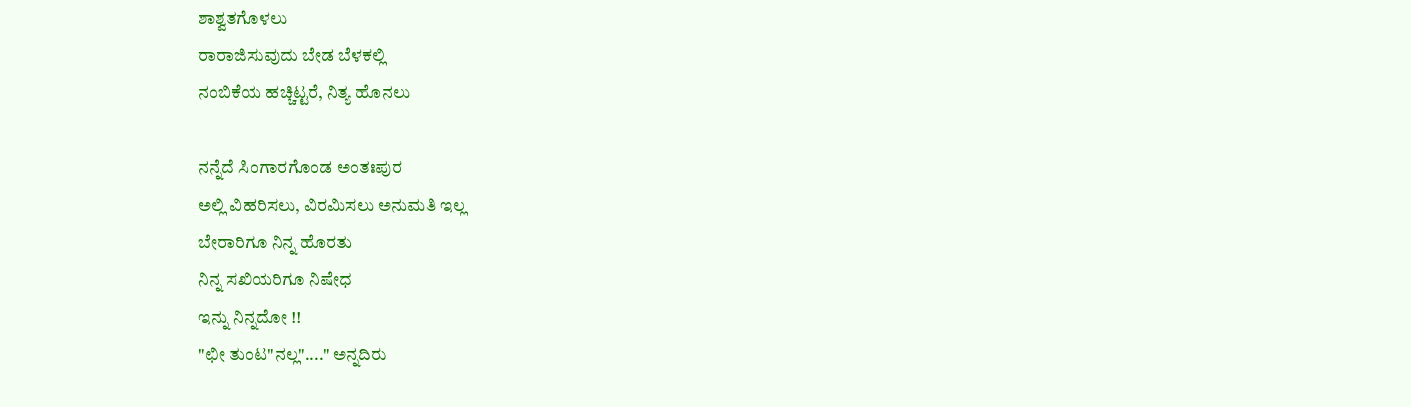ಶಾಶ್ವತಗೊಳಲು
ರಾರಾಜಿಸುವುದು ಬೇಡ ಬೆಳಕಲ್ಲಿ
ನಂಬಿಕೆಯ ಹಚ್ಚಿಟ್ಟರೆ, ನಿತ್ಯ ಹೊನಲು

ನನ್ನೆದೆ ಸಿಂಗಾರಗೊಂಡ ಅಂತಃಪುರ
ಅಲ್ಲಿ ವಿಹರಿಸಲು, ವಿರಮಿಸಲು ಅನುಮತಿ ಇಲ್ಲ
ಬೇರಾರಿಗೂ ನಿನ್ನ ಹೊರತು
ನಿನ್ನ ಸಖಿಯರಿಗೂ ನಿಷೇಧ
ಇನ್ನು ನಿನ್ನದೋ !!
"ಛೀ ತುಂಟ"ನಲ್ಲ"...." ಅನ್ನದಿರು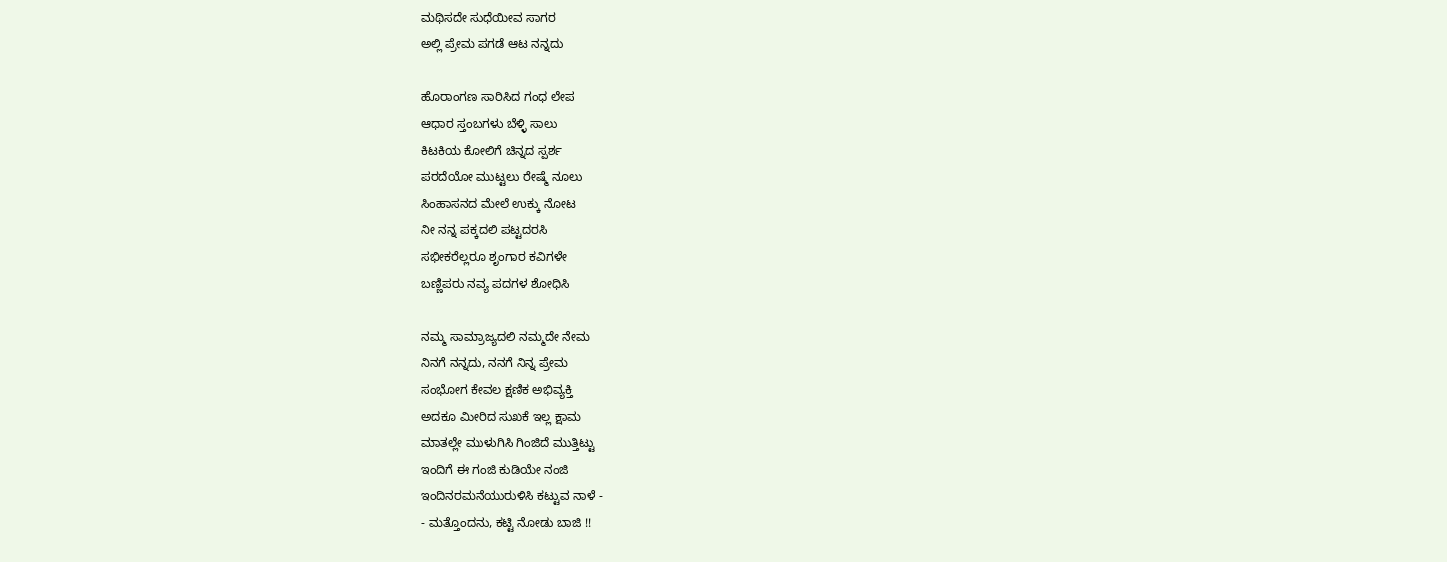ಮಥಿಸದೇ ಸುಧೆಯೀವ ಸಾಗರ
ಅಲ್ಲಿ ಪ್ರೇಮ ಪಗಡೆ ಆಟ ನನ್ನದು

ಹೊರಾಂಗಣ ಸಾರಿಸಿದ ಗಂಧ ಲೇಪ
ಆಧಾರ ಸ್ತಂಬಗಳು ಬೆಳ್ಳಿ ಸಾಲು
ಕಿಟಕಿಯ ಕೋಲಿಗೆ ಚಿನ್ನದ ಸ್ಪರ್ಶ
ಪರದೆಯೋ ಮುಟ್ಟಲು ರೇಷ್ಮೆ ನೂಲು
ಸಿಂಹಾಸನದ ಮೇಲೆ ಉಕ್ಕು ನೋಟ
ನೀ ನನ್ನ ಪಕ್ಕದಲಿ ಪಟ್ಟದರಸಿ
ಸಭೀಕರೆಲ್ಲರೂ ಶೃಂಗಾರ ಕವಿಗಳೇ
ಬಣ್ಣಿಪರು ನವ್ಯ ಪದಗಳ ಶೋಧಿಸಿ

ನಮ್ಮ ಸಾಮ್ರಾಜ್ಯದಲಿ ನಮ್ಮದೇ ನೇಮ
ನಿನಗೆ ನನ್ನದು, ನನಗೆ ನಿನ್ನ ಪ್ರೇಮ
ಸಂಭೋಗ ಕೇವಲ ಕ್ಷಣಿಕ ಅಭಿವ್ಯಕ್ತಿ
ಅದಕೂ ಮೀರಿದ ಸುಖಕೆ ಇಲ್ಲ ಕ್ಷಾಮ
ಮಾತಲ್ಲೇ ಮುಳುಗಿಸಿ ಗಿಂಜಿದೆ ಮುತ್ತಿಟ್ಟು
ಇಂದಿಗೆ ಈ ಗಂಜಿ ಕುಡಿಯೇ ನಂಜಿ
ಇಂದಿನರಮನೆಯುರುಳಿಸಿ ಕಟ್ಟುವ ನಾಳೆ -
- ಮತ್ತೊಂದನು, ಕಟ್ಟಿ ನೋಡು ಬಾಜಿ !!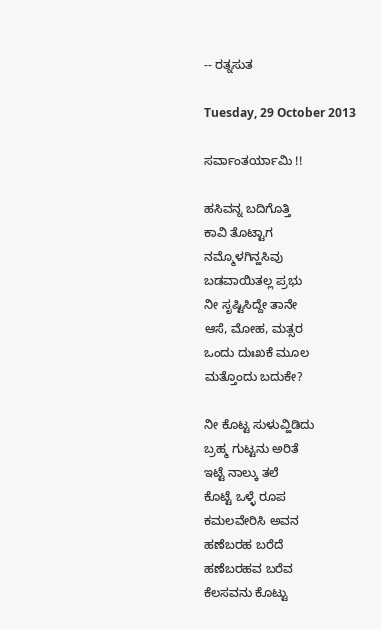-- ರತ್ನಸುತ

Tuesday, 29 October 2013

ಸರ್ವಾಂತರ್ಯಾಮಿ !!

ಹಸಿವನ್ನ ಬದಿಗೊತ್ತಿ
ಕಾವಿ ತೊಟ್ಟಾಗ
ನಮ್ಮೊಳಗಿನ್ಹಸಿವು
ಬಡವಾಯಿತಲ್ಲ ಪ್ರಭು
ನೀ ಸೃಷ್ಟಿಸಿದ್ದೇ ತಾನೇ
ಆಸೆ, ಮೋಹ, ಮತ್ಸರ
ಒಂದು ದುಃಖಕೆ ಮೂಲ
ಮತ್ತೊಂದು ಬದುಕೇ?

ನೀ ಕೊಟ್ಟ ಸುಳುವ್ಹಿಡಿದು
ಬ್ರಹ್ಮ ಗುಟ್ಟನು ಅರಿತೆ
ಇಟ್ಟೆ ನಾಲ್ಕು ತಲೆ
ಕೊಟ್ಟೆ ಒಳ್ಳೆ ರೂಪ
ಕಮಲವೇರಿಸಿ ಅವನ
ಹಣೆಬರಹ ಬರೆದೆ
ಹಣೆಬರಹವ ಬರೆವ
ಕೆಲಸವನು ಕೊಟ್ಟು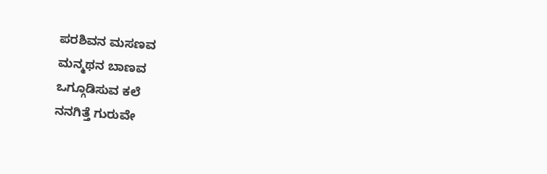ಪರಶಿವನ ಮಸಣವ
ಮನ್ಮಥನ ಬಾಣವ
ಒಗ್ಗೂಡಿಸುವ ಕಲೆ
ನನಗಿತ್ತೆ ಗುರುವೇ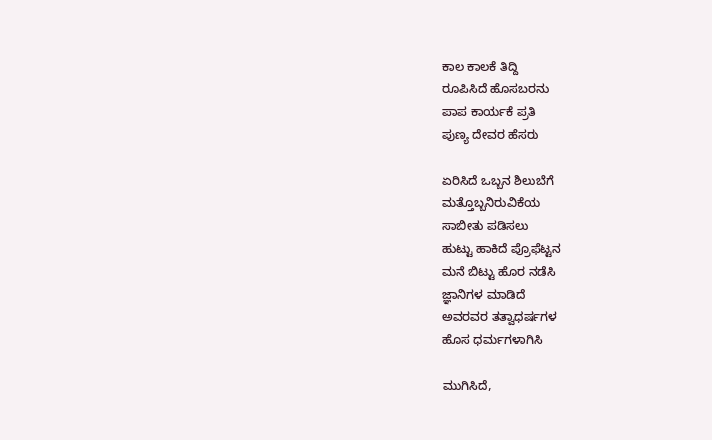ಕಾಲ ಕಾಲಕೆ ತಿದ್ದಿ
ರೂಪಿಸಿದೆ ಹೊಸಬರನು
ಪಾಪ ಕಾರ್ಯಕೆ ಪ್ರತಿ
ಪುಣ್ಯ ದೇವರ ಹೆಸರು

ಏರಿಸಿದೆ ಒಬ್ಬನ ಶಿಲುಬೆಗೆ
ಮತ್ತೊಬ್ಬನಿರುವಿಕೆಯ
ಸಾಬೀತು ಪಡಿಸಲು
ಹುಟ್ಟು ಹಾಕಿದೆ ಪ್ರೊಫೆಟ್ಟನ
ಮನೆ ಬಿಟ್ಟು ಹೊರ ನಡೆಸಿ
ಜ್ಞಾನಿಗಳ ಮಾಡಿದೆ
ಅವರವರ ತತ್ವಾಧರ್ಷಗಳ
ಹೊಸ ಧರ್ಮಗಳಾಗಿಸಿ

ಮುಗಿಸಿದೆ,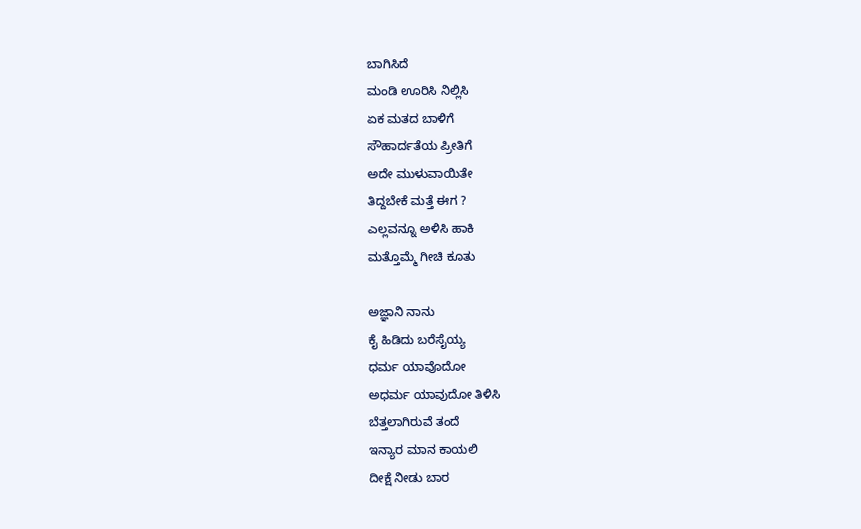ಬಾಗಿಸಿದೆ
ಮಂಡಿ ಊರಿಸಿ ನಿಲ್ಲಿಸಿ
ಏಕ ಮತದ ಬಾಳಿಗೆ
ಸೌಹಾರ್ದತೆಯ ಪ್ರೀತಿಗೆ
ಅದೇ ಮುಳುವಾಯಿತೇ
ತಿದ್ದಬೇಕೆ ಮತ್ತೆ ಈಗ ?
ಎಲ್ಲವನ್ನೂ ಅಳಿಸಿ ಹಾಕಿ
ಮತ್ತೊಮ್ಮೆ ಗೀಚಿ ಕೂತು

ಅಜ್ಞಾನಿ ನಾನು
ಕೈ ಹಿಡಿದು ಬರೆಸೈಯ್ಯ
ಧರ್ಮ ಯಾವೊದೋ
ಅಧರ್ಮ ಯಾವುದೋ ತಿಳಿಸಿ
ಬೆತ್ತಲಾಗಿರುವೆ ತಂದೆ
ಇನ್ಯಾರ ಮಾನ ಕಾಯಲಿ
ದೀಕ್ಷೆ ನೀಡು ಬಾರ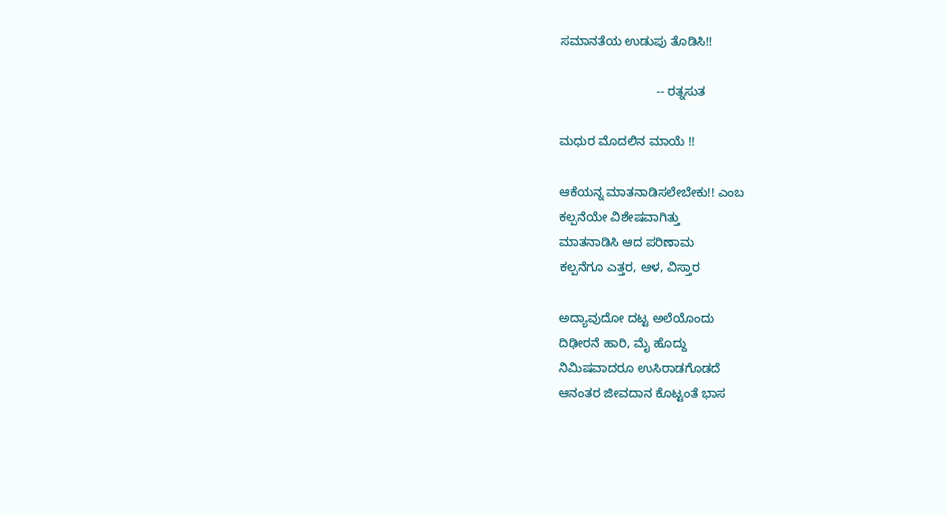ಸಮಾನತೆಯ ಉಡುಪು ತೊಡಿಸಿ!!

                            -- ರತ್ನಸುತ

ಮಧುರ ಮೊದಲಿನ ಮಾಯೆ !!

ಆಕೆಯನ್ನ ಮಾತನಾಡಿಸಲೇಬೇಕು!! ಎಂಬ
ಕಲ್ಪನೆಯೇ ವಿಶೇಷವಾಗಿತ್ತು
ಮಾತನಾಡಿಸಿ ಆದ ಪರಿಣಾಮ
ಕಲ್ಪನೆಗೂ ಎತ್ತರ, ಆಳ, ವಿಸ್ತಾರ

ಅದ್ಯಾವುದೋ ದಟ್ಟ ಅಲೆಯೊಂದು
ದಿಢೀರನೆ ಹಾರಿ, ಮೈ ಹೊದ್ದು
ನಿಮಿಷವಾದರೂ ಉಸಿರಾಡಗೊಡದೆ
ಆನಂತರ ಜೀವದಾನ ಕೊಟ್ಟಂತೆ ಭಾಸ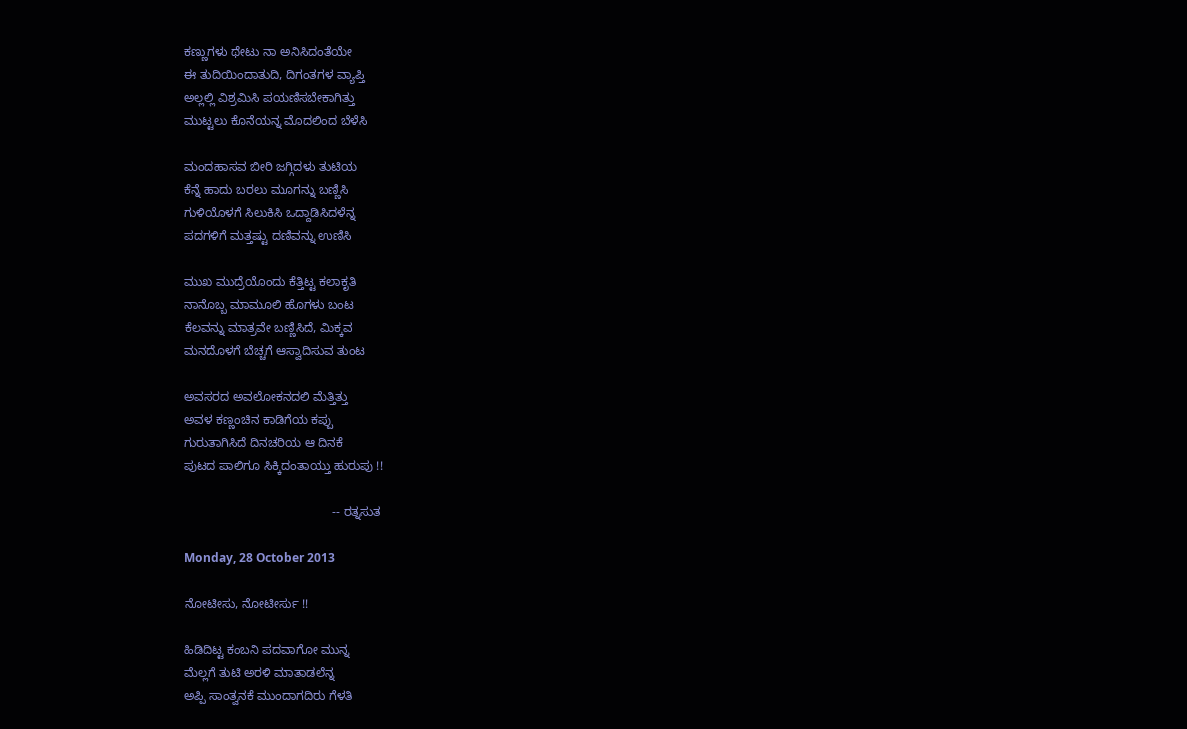ಕಣ್ಣುಗಳು ಥೇಟು ನಾ ಅನಿಸಿದಂತೆಯೇ
ಈ ತುದಿಯಿಂದಾತುದಿ, ದಿಗಂತಗಳ ವ್ಯಾಪ್ತಿ
ಅಲ್ಲಲ್ಲಿ ವಿಶ್ರಮಿಸಿ ಪಯಣಿಸಬೇಕಾಗಿತ್ತು
ಮುಟ್ಟಲು ಕೊನೆಯನ್ನ ಮೊದಲಿಂದ ಬೆಳೆಸಿ

ಮಂದಹಾಸವ ಬೀರಿ ಜಗ್ಗಿದಳು ತುಟಿಯ
ಕೆನ್ನೆ ಹಾದು ಬರಲು ಮೂಗನ್ನು ಬಣ್ಣಿಸಿ
ಗುಳಿಯೊಳಗೆ ಸಿಲುಕಿಸಿ ಒದ್ದಾಡಿಸಿದಳೆನ್ನ
ಪದಗಳಿಗೆ ಮತ್ತಷ್ಟು ದಣಿವನ್ನು ಉಣಿಸಿ

ಮುಖ ಮುದ್ರೆಯೊಂದು ಕೆತ್ತಿಟ್ಟ ಕಲಾಕೃತಿ
ನಾನೊಬ್ಬ ಮಾಮೂಲಿ ಹೊಗಳು ಬಂಟ
ಕೆಲವನ್ನು ಮಾತ್ರವೇ ಬಣ್ಣಿಸಿದೆ, ಮಿಕ್ಕವ
ಮನದೊಳಗೆ ಬೆಚ್ಚಗೆ ಆಸ್ವಾದಿಸುವ ತುಂಟ

ಅವಸರದ ಅವಲೋಕನದಲಿ ಮೆತ್ತಿತ್ತು
ಅವಳ ಕಣ್ಣಂಚಿನ ಕಾಡಿಗೆಯ ಕಪ್ಪು
ಗುರುತಾಗಿಸಿದೆ ದಿನಚರಿಯ ಆ ದಿನಕೆ
ಪುಟದ ಪಾಲಿಗೂ ಸಿಕ್ಕಿದಂತಾಯ್ತು ಹುರುಪು !!

                                           -- ರತ್ನಸುತ

Monday, 28 October 2013

ನೋಟೀಸು, ನೋಟೀರ್ಸು !!

ಹಿಡಿದಿಟ್ಟ ಕಂಬನಿ ಪದವಾಗೋ ಮುನ್ನ
ಮೆಲ್ಲಗೆ ತುಟಿ ಅರಳಿ ಮಾತಾಡಲೆನ್ನ
ಅಪ್ಪಿ ಸಾಂತ್ವನಕೆ ಮುಂದಾಗದಿರು ಗೆಳತಿ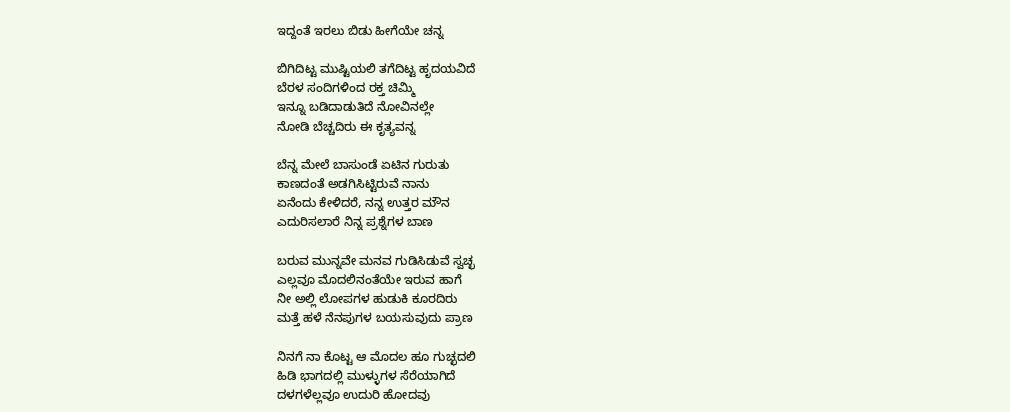ಇದ್ದಂತೆ ಇರಲು ಬಿಡು ಹೀಗೆಯೇ ಚನ್ನ

ಬಿಗಿದಿಟ್ಟ ಮುಷ್ಟಿಯಲಿ ತಗೆದಿಟ್ಟ ಹೃದಯವಿದೆ
ಬೆರಳ ಸಂದಿಗಳಿಂದ ರಕ್ತ ಚಿಮ್ಮಿ
ಇನ್ನೂ ಬಡಿದಾಡುತಿದೆ ನೋವಿನಲ್ಲೇ
ನೋಡಿ ಬೆಚ್ಚದಿರು ಈ ಕೃತ್ಯವನ್ನ

ಬೆನ್ನ ಮೇಲೆ ಬಾಸುಂಡೆ ಏಟಿನ ಗುರುತು
ಕಾಣದಂತೆ ಅಡಗಿಸಿಟ್ಟಿರುವೆ ನಾನು
ಏನೆಂದು ಕೇಳಿದರೆ, ನನ್ನ ಉತ್ತರ ಮೌನ
ಎದುರಿಸಲಾರೆ ನಿನ್ನ ಪ್ರಶ್ನೆಗಳ ಬಾಣ

ಬರುವ ಮುನ್ನವೇ ಮನವ ಗುಡಿಸಿಡುವೆ ಸ್ವಚ್ಛ
ಎಲ್ಲವೂ ಮೊದಲಿನಂತೆಯೇ ಇರುವ ಹಾಗೆ
ನೀ ಅಲ್ಲಿ ಲೋಪಗಳ ಹುಡುಕಿ ಕೂರದಿರು
ಮತ್ತೆ ಹಳೆ ನೆನಪುಗಳ ಬಯಸುವುದು ಪ್ರಾಣ

ನಿನಗೆ ನಾ ಕೊಟ್ಟ ಆ ಮೊದಲ ಹೂ ಗುಚ್ಛದಲಿ
ಹಿಡಿ ಭಾಗದಲ್ಲಿ ಮುಳ್ಳುಗಳ ಸೆರೆಯಾಗಿದೆ
ದಳಗಳೆಲ್ಲವೂ ಉದುರಿ ಹೋದವು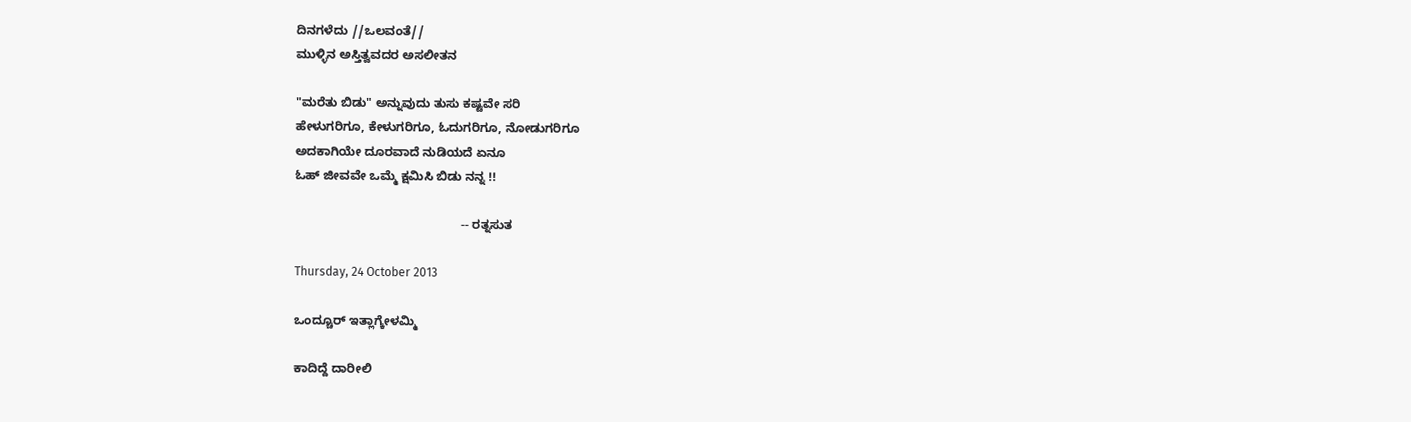ದಿನಗಳೆದು //ಒಲವಂತೆ//
ಮುಳ್ಳಿನ ಅಸ್ತಿತ್ವವದರ ಅಸಲೀತನ

"ಮರೆತು ಬಿಡು" ಅನ್ನುವುದು ತುಸು ಕಷ್ಟವೇ ಸರಿ
ಹೇಳುಗರಿಗೂ, ಕೇಳುಗರಿಗೂ, ಓದುಗರಿಗೂ, ನೋಡುಗರಿಗೂ
ಅದಕಾಗಿಯೇ ದೂರವಾದೆ ನುಡಿಯದೆ ಏನೂ
ಓಹ್ ಜೀವವೇ ಒಮ್ಮೆ ಕ್ಷಮಿಸಿ ಬಿಡು ನನ್ನ !!

                                                -- ರತ್ನಸುತ

Thursday, 24 October 2013

ಒಂದ್ಚೂರ್ ಇತ್ಲಾಗ್ಕೇಳಮ್ಮಿ

ಕಾದಿದ್ದೆ ದಾರೀಲಿ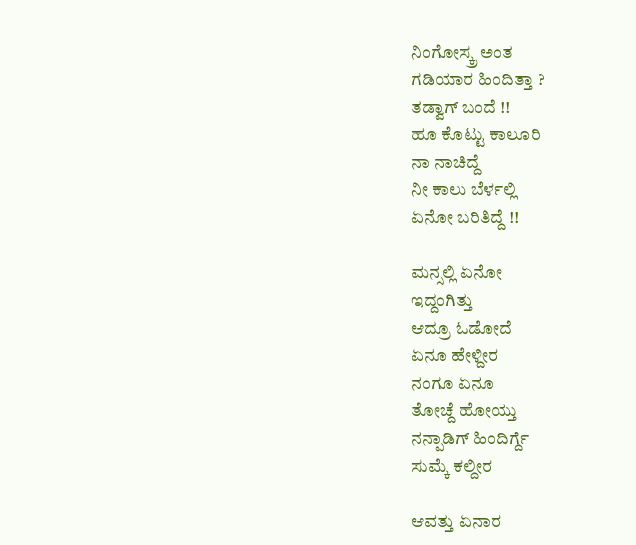ನಿಂಗೋಸ್ಕ್ರ ಅಂತ
ಗಡಿಯಾರ ಹಿಂದಿತ್ತಾ ?
ತಡ್ವಾಗ್ ಬಂದೆ !!
ಹೂ ಕೊಟ್ಟು ಕಾಲೂರಿ
ನಾ ನಾಚಿದ್ದೆ
ನೀ ಕಾಲು ಬೆರ್ಳಲ್ಲಿ
ಏನೋ ಬರಿತಿದ್ದೆ !!

ಮನ್ಸಲ್ಲಿ ಏನೋ
ಇದ್ದಂಗಿತ್ತು
ಆದ್ರೂ ಓಡೋದೆ
ಏನೂ ಹೇಳ್ದೀರ
ನಂಗೂ ಏನೂ
ತೋಚ್ದೆ ಹೋಯ್ತು
ನನ್ಪಾಡಿಗ್ ಹಿಂದಿರ್ಗ್ದೆ
ಸುಮ್ಕೆ ಕಲ್ದೀರ

ಆವತ್ತು ಏನಾರ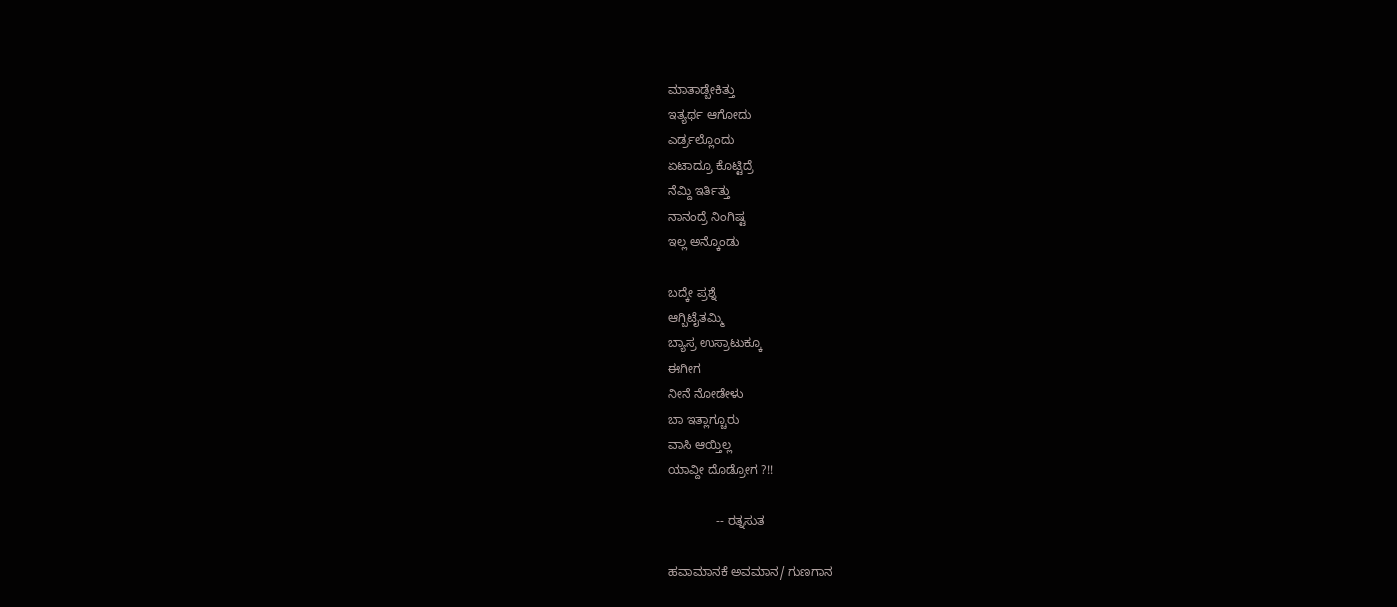ಮಾತಾಡ್ಬೇಕಿತ್ತು
ಇತ್ಯರ್ಥ ಆಗೋದು
ಎರ್ಡ್ರಲ್ಲೊಂದು
ಏಟಾದ್ರೂ ಕೊಟ್ಟಿದ್ರೆ
ನೆಮ್ದಿ ಇರ್ತಿತ್ತು
ನಾನಂದ್ರೆ ನಿಂಗಿಷ್ಟ
ಇಲ್ಲ ಅನ್ಕೊಂಡು

ಬದ್ಕೇ ಪ್ರಶ್ನೆ
ಆಗ್ಬಿಟೈತಮ್ಮಿ
ಬ್ಯಾಸ್ರ ಉಸ್ರಾಟುಕ್ಕೂ
ಈಗೀಗ
ನೀನೆ ನೋಡೇಳು
ಬಾ ಇತ್ಲಾಗ್ಚೂರು
ವಾಸಿ ಆಯ್ತಿಲ್ಲ
ಯಾವ್ದೀ ದೊಡ್ರೋಗ ?!!

              -- ರತ್ನಸುತ

ಹವಾಮಾನಕೆ ಅವಮಾನ/ ಗುಣಗಾನ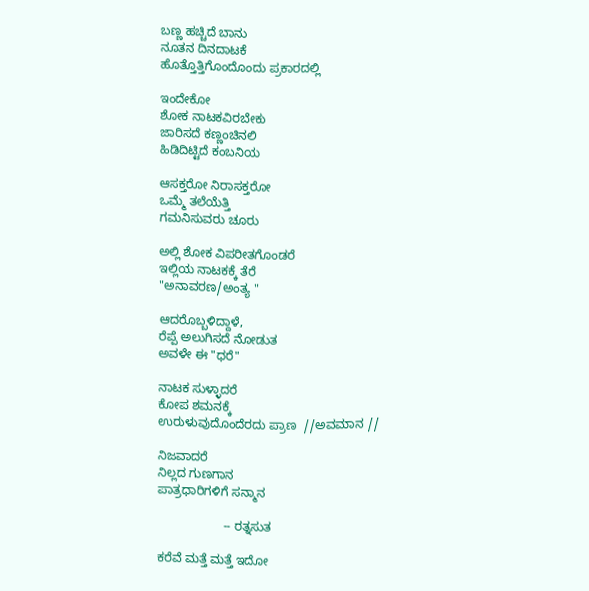ಬಣ್ಣ ಹಚ್ಚಿದೆ ಬಾನು
ನೂತನ ದಿನದಾಟಕೆ
ಹೊತ್ತೊತ್ತಿಗೊಂದೊಂದು ಪ್ರಕಾರದಲ್ಲಿ

ಇಂದೇಕೋ
ಶೋಕ ನಾಟಕವಿರಬೇಕು
ಜಾರಿಸದೆ ಕಣ್ಣಂಚಿನಲಿ
ಹಿಡಿದಿಟ್ಟಿದೆ ಕಂಬನಿಯ

ಆಸಕ್ತರೋ ನಿರಾಸಕ್ತರೋ
ಒಮ್ಮೆ ತಲೆಯೆತ್ತಿ
ಗಮನಿಸುವರು ಚೂರು

ಅಲ್ಲಿ ಶೋಕ ವಿಪರೀತಗೊಂಡರೆ
ಇಲ್ಲಿಯ ನಾಟಕಕ್ಕೆ ತೆರೆ
"ಅನಾವರಣ/ಅಂತ್ಯ "

ಆದರೊಬ್ಬಳಿದ್ದಾಳೆ,
ರೆಪ್ಪೆ ಅಲುಗಿಸದೆ ನೋಡುತ
ಅವಳೇ ಈ "ಧರೆ"

ನಾಟಕ ಸುಳ್ಳಾದರೆ
ಕೋಪ ಶಮನಕ್ಕೆ
ಉರುಳುವುದೊಂದೆರದು ಪ್ರಾಣ  //ಅವಮಾನ //

ನಿಜವಾದರೆ
ನಿಲ್ಲದ ಗುಣಗಾನ
ಪಾತ್ರಧಾರಿಗಳಿಗೆ ಸನ್ಮಾನ

                   -- ರತ್ನಸುತ

ಕರೆವೆ ಮತ್ತೆ ಮತ್ತೆ ಇದೋ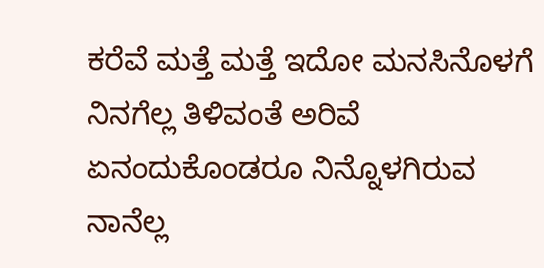ಕರೆವೆ ಮತ್ತೆ ಮತ್ತೆ ಇದೋ ಮನಸಿನೊಳಗೆ  ನಿನಗೆಲ್ಲ ತಿಳಿವಂತೆ ಅರಿವೆ ಏನಂದುಕೊಂಡರೂ ನಿನ್ನೊಳಗಿರುವ  ನಾನೆಲ್ಲ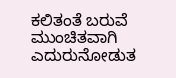ಕಲಿತಂತೆ ಬರುವೆ ಮುಂಚಿತವಾಗಿ ಎದುರುನೋಡುತ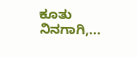ಕೂತು ನಿನಗಾಗಿ,...